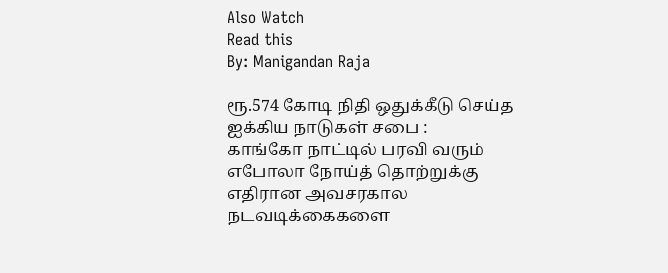Also Watch
Read this
By: Manigandan Raja

ரூ.574 கோடி நிதி ஒதுக்கீடு செய்த ஐக்கிய நாடுகள் சபை :
காங்கோ நாட்டில் பரவி வரும் எபோலா நோய்த் தொற்றுக்கு எதிரான அவசரகால நடவடிக்கைகளை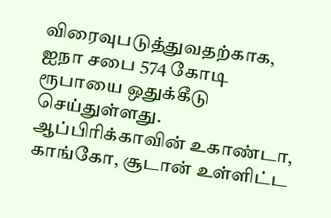விரைவுபடுத்துவதற்காக, ஐநா சபை 574 கோடி ரூபாயை ஒதுக்கீடு செய்துள்ளது.
ஆப்பிரிக்காவின் உகாண்டா, காங்கோ, சூடான் உள்ளிட்ட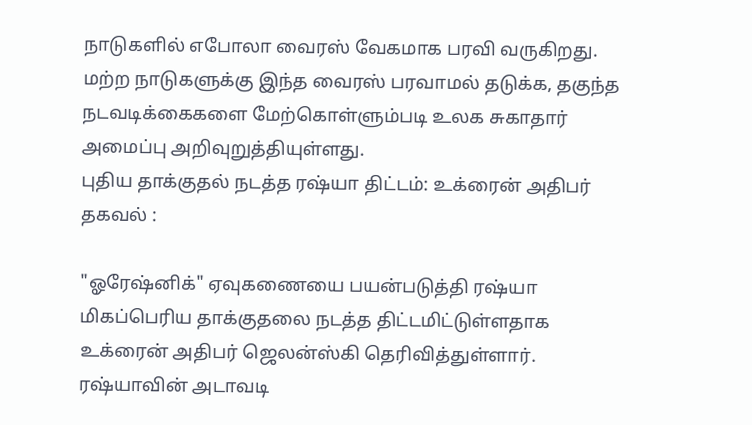நாடுகளில் எபோலா வைரஸ் வேகமாக பரவி வருகிறது. மற்ற நாடுகளுக்கு இந்த வைரஸ் பரவாமல் தடுக்க, தகுந்த நடவடிக்கைகளை மேற்கொள்ளும்படி உலக சுகாதார் அமைப்பு அறிவுறுத்தியுள்ளது.
புதிய தாக்குதல் நடத்த ரஷ்யா திட்டம்: உக்ரைன் அதிபர் தகவல் :

"ஓரேஷ்னிக்" ஏவுகணையை பயன்படுத்தி ரஷ்யா மிகப்பெரிய தாக்குதலை நடத்த திட்டமிட்டுள்ளதாக உக்ரைன் அதிபர் ஜெலன்ஸ்கி தெரிவித்துள்ளார். ரஷ்யாவின் அடாவடி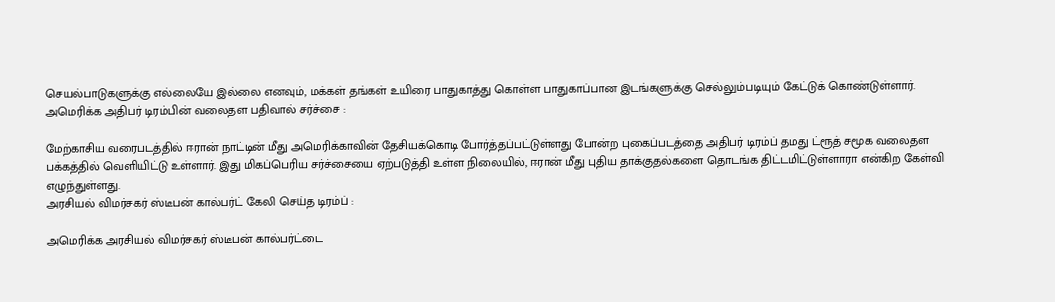செயல்பாடுகளுக்கு எல்லையே இல்லை எனவும், மக்கள் தங்கள் உயிரை பாதுகாத்து கொள்ள பாதுகாப்பான இடங்களுக்கு செல்லும்படியும் கேட்டுக் கொண்டுள்ளார்.
அமெரிக்க அதிபர் டிரம்பின் வலைதள பதிவால் சர்ச்சை :

மேற்காசிய வரைபடத்தில் ஈரான் நாட்டின் மீது அமெரிக்காவின் தேசியக்கொடி போர்த்தப்பட்டுள்ளது போன்ற புகைப்படத்தை அதிபர் டிரம்ப் தமது ட்ரூத் சமூக வலைதள பக்கத்தில் வெளியிட்டு உள்ளார். இது மிகப்பெரிய சர்ச்சையை ஏற்படுத்தி உள்ள நிலையில், ஈரான் மீது புதிய தாக்குதல்களை தொடங்க திட்டமிட்டுள்ளாரா என்கிற கேள்வி எழுந்துள்ளது.
அரசியல் விமர்சகர் ஸ்டீபன் கால்பர்ட் கேலி செய்த டிரம்ப் :

அமெரிக்க அரசியல் விமர்சகர் ஸ்டீபன் கால்பர்ட்டை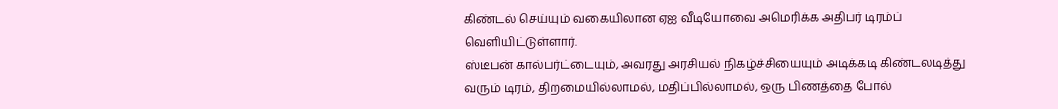கிண்டல் செய்யும் வகையிலான ஏஐ வீடியோவை அமெரிக்க அதிபர் டிரம்ப் வெளியிட்டுள்ளார்.
ஸ்டீபன் கால்பர்ட்டையும், அவரது அரசியல் நிகழ்ச்சியையும் அடிக்கடி கிண்டலடித்து வரும் டிரம், திறமையில்லாமல், மதிப்பில்லாமல், ஒரு பிணத்தை போல்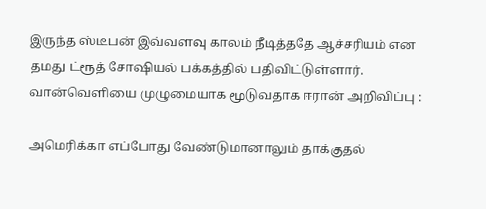இருந்த ஸ்டீபன் இவ்வளவு காலம் நீடித்ததே ஆச்சரியம் என தமது ட்ரூத் சோஷியல் பக்கத்தில் பதிவிட்டுள்ளார்.
வான்வெளியை முழுமையாக மூடுவதாக ஈரான் அறிவிப்பு :

அமெரிக்கா எப்போது வேண்டுமானாலும் தாக்குதல்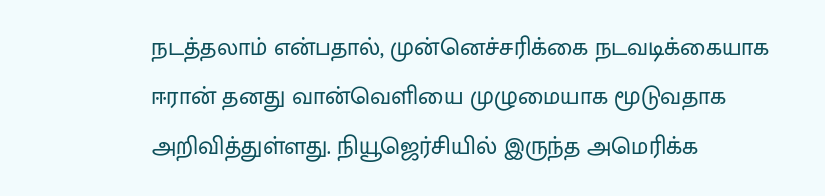நடத்தலாம் என்பதால், முன்னெச்சரிக்கை நடவடிக்கையாக ஈரான் தனது வான்வெளியை முழுமையாக மூடுவதாக அறிவித்துள்ளது. நியூஜெர்சியில் இருந்த அமெரிக்க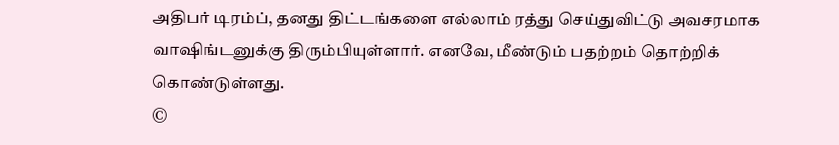அதிபர் டிரம்ப், தனது திட்டங்களை எல்லாம் ரத்து செய்துவிட்டு அவசரமாக வாஷிங்டனுக்கு திரும்பியுள்ளார். எனவே, மீண்டும் பதற்றம் தொற்றிக் கொண்டுள்ளது.
©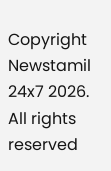Copyright Newstamil 24x7 2026. All rights reserved